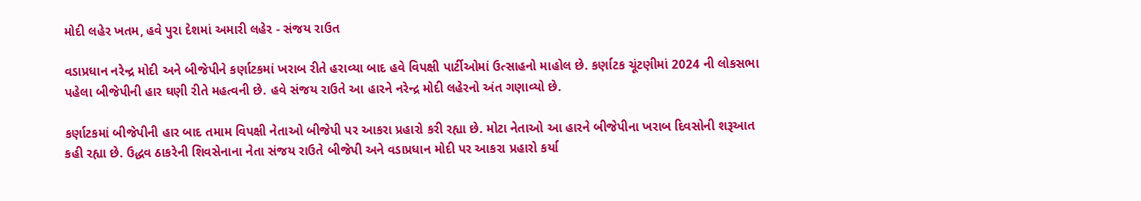મોદી લહેર ખતમ, હવે પુરા દેશમાં અમારી લહેર - સંજય રાઉત

વડાપ્રધાન નરેન્દ્ર મોદી અને બીજેપીને કર્ણાટકમાં ખરાબ રીતે હરાવ્યા બાદ હવે વિપક્ષી પાર્ટીઓમાં ઉત્સાહનો માહોલ છે. કર્ણાટક ચૂંટણીમાં 2024 ની લોકસભા પહેલા બીજેપીની હાર ઘણી રીતે મહત્વની છે. હવે સંજય રાઉતે આ હારને નરેન્દ્ર મોદી લહેરનો અંત ગણાવ્યો છે.

કર્ણાટકમાં બીજેપીની હાર બાદ તમામ વિપક્ષી નેતાઓ બીજેપી પર આકરા પ્રહારો કરી રહ્યા છે. મોટા નેતાઓ આ હારને બીજેપીના ખરાબ દિવસોની શરૂઆત કહી રહ્યા છે. ઉદ્ધવ ઠાકરેની શિવસેનાના નેતા સંજય રાઉતે બીજેપી અને વડાપ્રધાન મોદી પર આકરા પ્રહારો કર્યા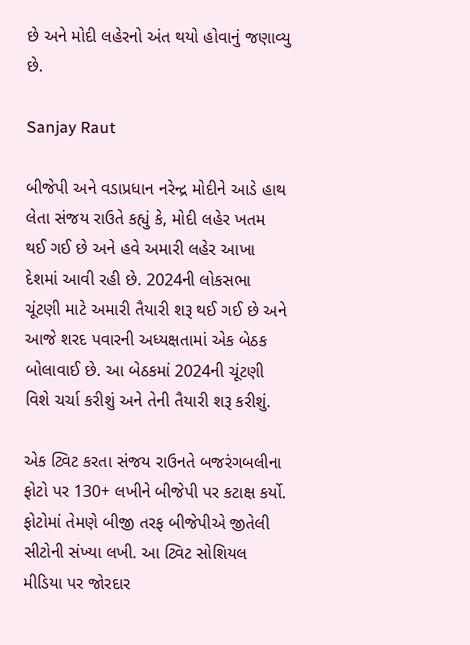છે અને મોદી લહેરનો અંત થયો હોવાનું જણાવ્યુ છે.

Sanjay Raut

બીજેપી અને વડાપ્રધાન નરેન્દ્ર મોદીને આડે હાથ લેતા સંજય રાઉતે કહ્યું કે, મોદી લહેર ખતમ થઈ ગઈ છે અને હવે અમારી લહેર આખા દેશમાં આવી રહી છે. 2024ની લોકસભા ચૂંટણી માટે અમારી તૈયારી શરૂ થઈ ગઈ છે અને આજે શરદ પવારની અધ્યક્ષતામાં એક બેઠક બોલાવાઈ છે. આ બેઠકમાં 2024ની ચૂંટણી વિશે ચર્ચા કરીશું અને તેની તૈયારી શરૂ કરીશું.

એક ટ્વિટ કરતા સંજય રાઉનતે બજરંગબલીના ફોટો પર 130+ લખીને બીજેપી પર કટાક્ષ કર્યો. ફોટોમાં તેમણે બીજી તરફ બીજેપીએ જીતેલી સીટોની સંખ્યા લખી. આ ટ્વિટ સોશિયલ મીડિયા પર જોરદાર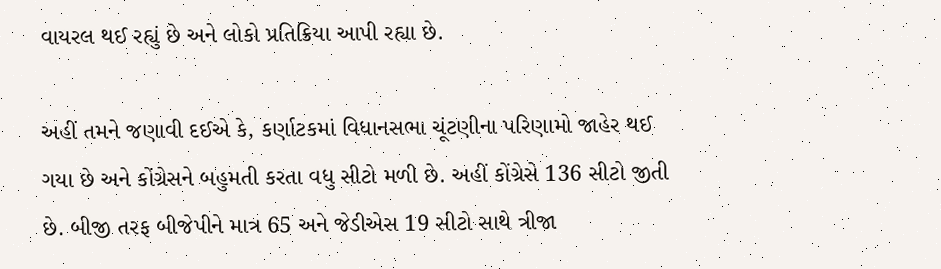વાયરલ થઈ રહ્યું છે અને લોકો પ્રતિક્રિયા આપી રહ્યા છે.

અહીં તમને જણાવી દઈએ કે, કર્ણાટકમાં વિધાનસભા ચૂંટણીના પરિણામો જાહેર થઈ ગયા છે અને કોંગ્રેસને બહુમતી કરતા વધુ સીટો મળી છે. અહીં કોંગ્રેસે 136 સીટો જીતી છે. બીજી તરફ બીજેપીને માત્ર 65 અને જેડીએસ 19 સીટો સાથે ત્રીજા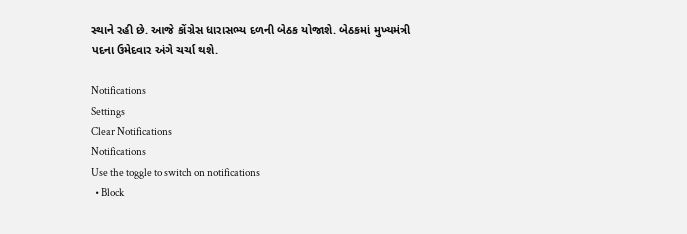સ્થાને રહી છે. આજે કોંગ્રેસ ધારાસભ્ય દળની બેઠક યોજાશે. બેઠકમાં મુખ્યમંત્રી પદના ઉમેદવાર અંગે ચર્ચા થશે.

Notifications
Settings
Clear Notifications
Notifications
Use the toggle to switch on notifications
  • Block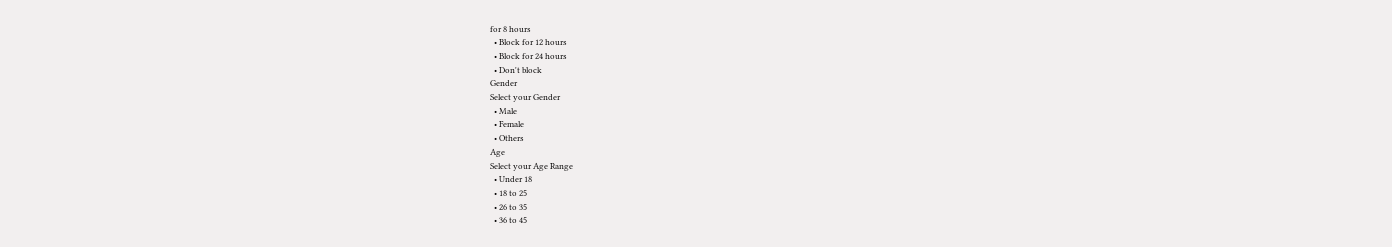for 8 hours
  • Block for 12 hours
  • Block for 24 hours
  • Don't block
Gender
Select your Gender
  • Male
  • Female
  • Others
Age
Select your Age Range
  • Under 18
  • 18 to 25
  • 26 to 35
  • 36 to 45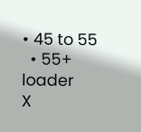• 45 to 55
  • 55+
loader
X